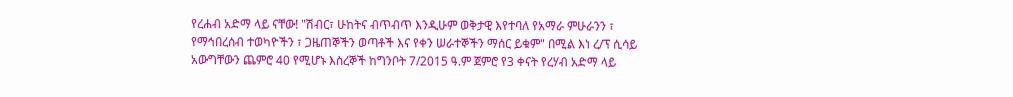የረሐብ አድማ ላይ ናቸው! "ሽብር፣ ሁከትና ብጥብጥ እንዲሁም ወቅታዊ እየተባለ የአማራ ምሁራንን ፣ የማኅበረሰብ ተወካዮችን ፣ ጋዜጠኞችን ወጣቶች እና የቀን ሠራተኞችን ማሰር ይቁም" በሚል እነ ረ/ፕ ሲሳይ አውግቸውን ጨምሮ 40 የሚሆኑ እስረኞች ከግንቦት 7/2015 ዓ.ም ጀምሮ የ3 ቀናት የረሃብ አድማ ላይ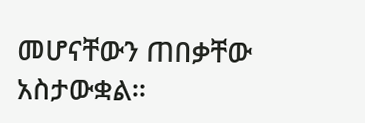መሆናቸውን ጠበቃቸው አስታውቋል።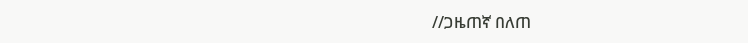//ጋዜጠኛ በለጠ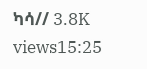ካሳ// 3.8K views15:25